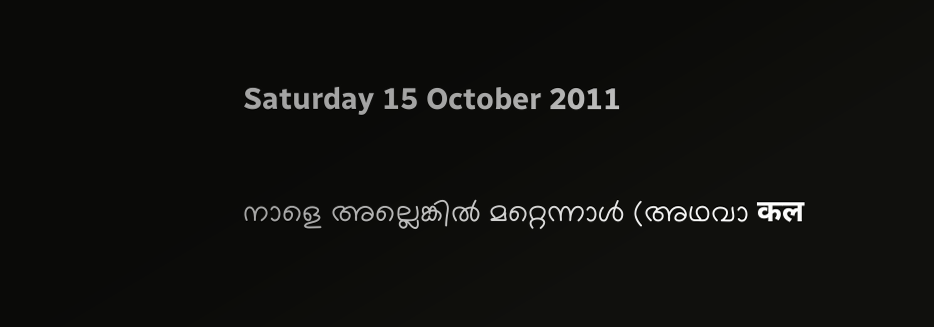Saturday 15 October 2011

നാളെ അല്ലെങ്കില്‍ മറ്റെന്നാള്‍ (അഥവാ कल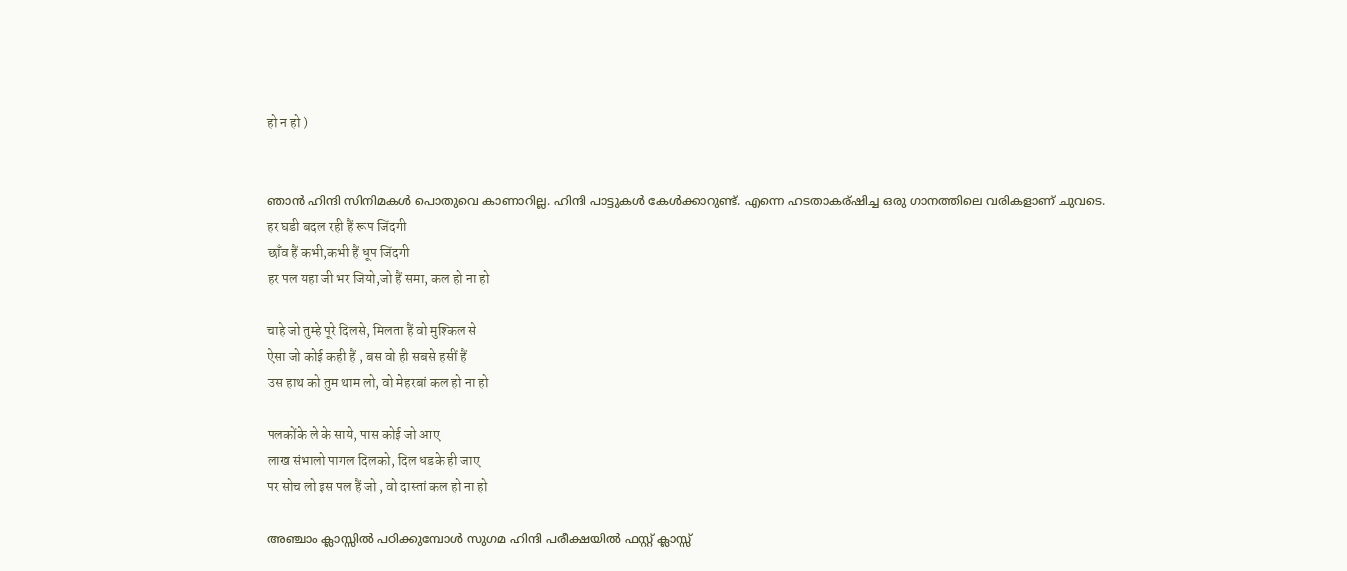हो न हो )


ഞാന്‍ ഹിന്ദി സിനിമകള്‍ പൊതുവെ കാണാറില്ല. ഹിന്ദി പാട്ടുകള്‍ കേള്‍ക്കാറുണ്ട്. എന്നെ ഹടതാകര്ഷിച്ച ഒരു ഗാനത്തിലെ വരികളാണ് ചുവടെ.
हर घडी बदल रही हैं रूप जिंदगी
छाँव हैं कभी,कभी हैं धूप जिंदगी
हर पल यहा जी भर जियो,जो हैं समा, कल हो ना हो

चाहे जो तुम्हे पूरे दिलसे, मिलता हैं वो मुश्किल से
ऐसा जो कोई कही हैं , बस वो ही सबसे हसीं हैं
उस हाथ को तुम थाम लो, वो मेहरबां कल हो ना हो

पलकोंके ले के साये, पास कोई जो आए
लाख संभालो पागल दिलको, दिल धडके ही जाए
पर सोच लो इस पल हैं जो , वो दास्तां कल हो ना हो

അഞ്ചാം ക്ലാസ്സില്‍ പഠിക്കുമ്പോള്‍ സുഗമ ഹിന്ദി പരീക്ഷയില്‍ ഫസ്റ്റ് ക്ലാസ്സ്‌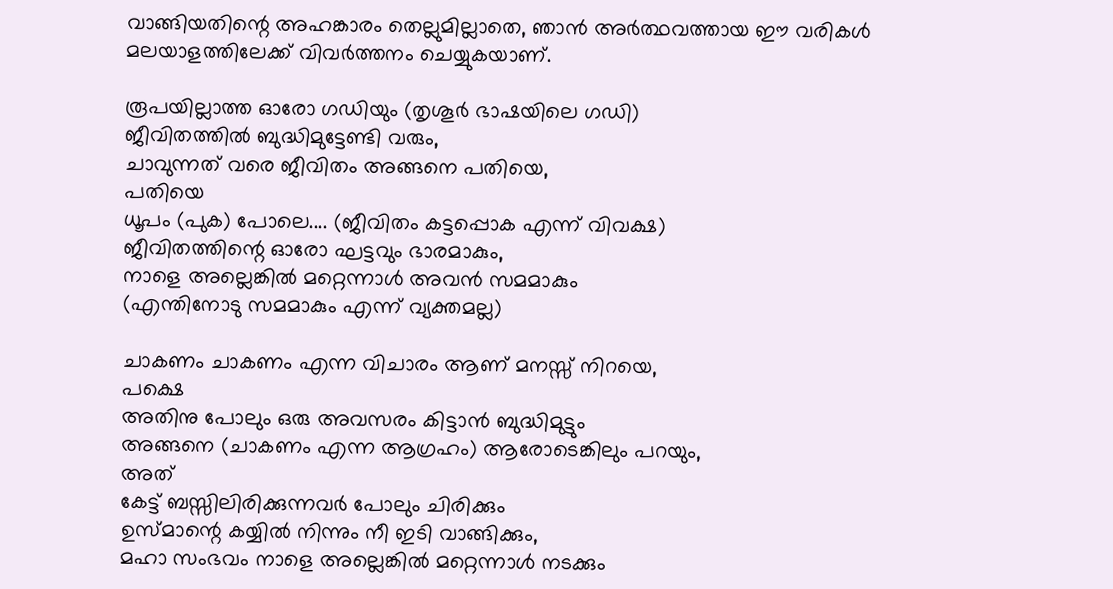വാങ്ങിയതിന്റെ അഹങ്കാരം തെല്ലുമില്ലാതെ, ഞാന്‍ അര്‍ത്ഥവത്തായ ഈ വരികള്‍
മലയാളത്തിലേക്ക് വിവര്‍ത്തനം ചെയ്യുകയാണ്.

രൂപയില്ലാത്ത ഓരോ ഗഡിയും (തൃശൂര്‍ ഭാഷയിലെ ഗഡി)
ജീവിതത്തില്‍ ബുദ്ധിമുട്ടേണ്ടി വരും,
ചാവുന്നത് വരെ ജീവിതം അങ്ങനെ പതിയെ,
പതിയെ
ധൂപം (പുക) പോലെ.... (ജീവിതം കട്ടപ്പൊക എന്ന് വിവക്ഷ)
ജീവിതത്തിന്റെ ഓരോ ഘട്ടവും ഭാരമാകും,
നാളെ അല്ലെങ്കില്‍ മറ്റെന്നാള്‍ അവന്‍ സമമാകും
(എന്തിനോടു സമമാകും എന്ന് വ്യക്തമല്ല)

ചാകണം ചാകണം എന്ന വിചാരം ആണ് മനസ്സ് നിറയെ,
പക്ഷെ
അതിനു പോലും ഒരു അവസരം കിട്ടാന്‍ ബുദ്ധിമുട്ടും
അങ്ങനെ (ചാകണം എന്ന ആഗ്രഹം) ആരോടെങ്കിലും പറയും,
അത്
കേട്ട് ബസ്സിലിരിക്കുന്നവര്‍ പോലും ചിരിക്കും
ഉസ്മാന്റെ കയ്യില്‍ നിന്നും നീ ഇടി വാങ്ങിക്കും,
മഹാ സംഭവം നാളെ അല്ലെങ്കില്‍ മറ്റെന്നാള്‍ നടക്കും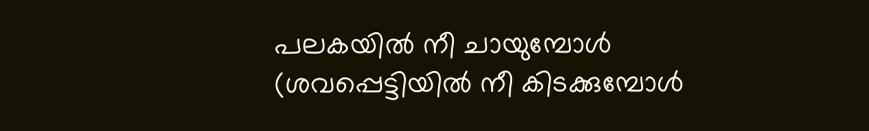പലകയില്‍ നീ ചായുമ്പോള്‍ (ശവപ്പെട്ടിയില്‍ നീ കിടക്കുമ്പോള്‍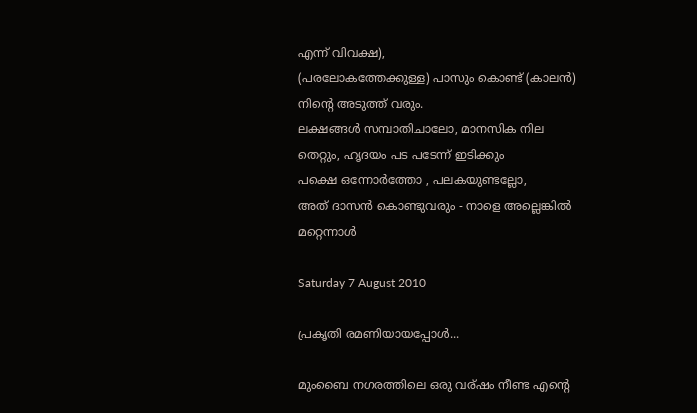എന്ന് വിവക്ഷ),
(പരലോകത്തേക്കുള്ള) പാസും കൊണ്ട് (കാലന്‍) നിന്റെ അടുത്ത് വരും.
ലക്ഷങ്ങള്‍ സമ്പാതിചാലോ, മാനസിക നില തെറ്റും, ഹൃദയം പട പടേന്ന് ഇടിക്കും
പക്ഷെ ഒന്നോര്‍ത്തോ , പലകയുണ്ടല്ലോ,
അത് ദാസന്‍ കൊണ്ടുവരും - നാളെ അല്ലെങ്കില്‍ മറ്റെന്നാള്‍

Saturday 7 August 2010

പ്രകൃതി രമണിയായപ്പോള്‍...

മുംബൈ നഗരത്തിലെ ഒരു വര്ഷം നീണ്ട എന്റെ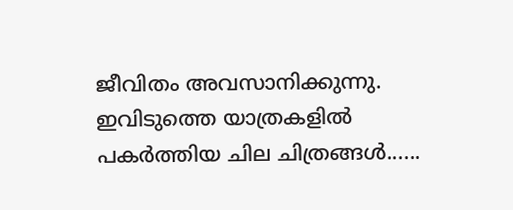ജീവിതം അവസാനിക്കുന്നു. ഇവിടുത്തെ യാത്രകളില്‍ പകര്‍ത്തിയ ചില ചിത്രങ്ങള്‍......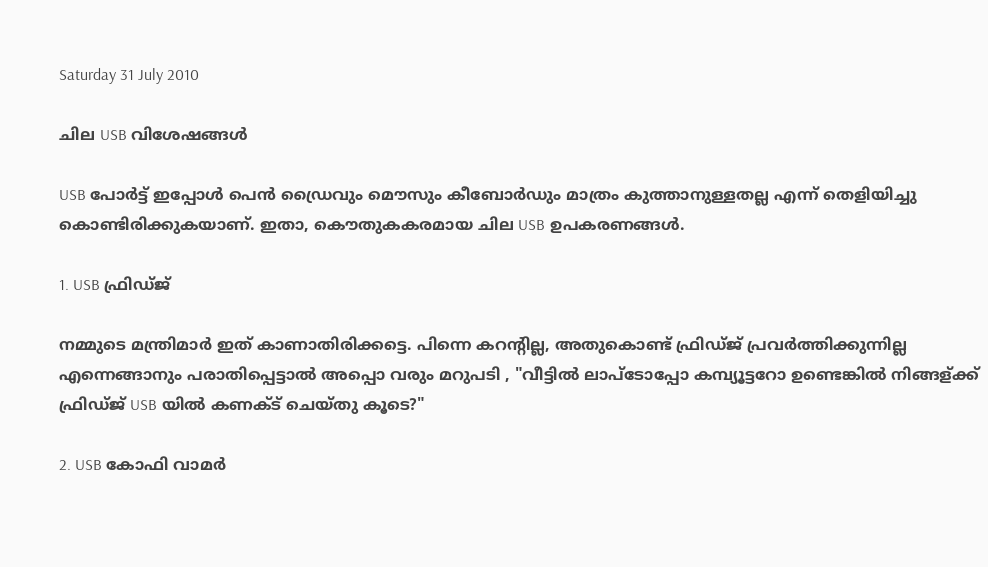Saturday 31 July 2010

ചില USB വിശേഷങ്ങള്‍

USB പോര്‍ട്ട്‌ ഇപ്പോള്‍ പെന്‍ ഡ്രൈവും മൌസും കീബോര്‍ഡും മാത്രം കുത്താനുള്ളതല്ല എന്ന് തെളിയിച്ചു കൊണ്ടിരിക്കുകയാണ്. ഇതാ, കൌതുകകരമായ ചില USB ഉപകരണങ്ങള്‍.

1. USB ഫ്രിഡ്ജ്‌

നമ്മുടെ മന്ത്രിമാര്‍ ഇത് കാണാതിരിക്കട്ടെ. പിന്നെ കറന്റില്ല, അതുകൊണ്ട് ഫ്രിഡ്ജ്‌ പ്രവര്‍ത്തിക്കുന്നില്ല എന്നെങ്ങാനും പരാതിപ്പെട്ടാല്‍ അപ്പൊ വരും മറുപടി , "വീട്ടില്‍ ലാപ്ടോപ്പോ കമ്പ്യൂട്ടറോ ഉണ്ടെങ്കില്‍ നിങ്ങള്ക്ക് ഫ്രിഡ്ജ്‌ USB യില്‍ കണക്ട് ചെയ്തു കൂടെ?"

2. USB കോഫി വാമര്‍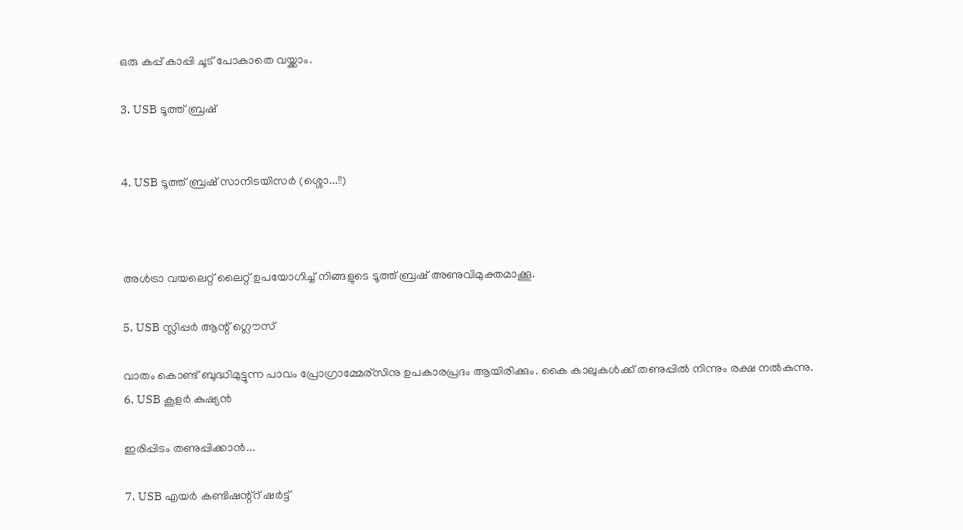ഒരു കപ്പ് കാപ്പി ചൂട് പോകാതെ വയ്ക്കാം.

3. USB ടൂത്ത് ബ്രഷ്


4. USB ടൂത്ത് ബ്രഷ് സാനിടയിസര്‍ (ശ്ശൊ...!!)



അള്‍ട്രാ വയലെറ്റ് ലൈറ്റ് ഉപയോഗിച്ച് നിങ്ങളുടെ ടൂത്ത് ബ്രഷ് അണുവിമുക്തമാക്കൂ.

5. USB സ്ലിപ്പര്‍ ആന്റ് ഗ്ലൌസ്

വാതം കൊണ്ട് ബുദ്ധിമുട്ടുന്ന പാവം പ്രോഗ്രാമ്മേര്സിനു ഉപകാരപ്രദം ആയിരിക്കും. കൈ കാലുകള്‍ക്ക് തണുപ്പില്‍ നിന്നും രക്ഷ നല്‍കുന്നു.
6. USB കൂളര്‍ കുഷ്യന്‍

ഇരിപ്പിടം തണുപ്പിക്കാന്‍...

7. USB എയര്‍ കണ്ടിഷന്റ്റ് ഷര്‍ട്ട്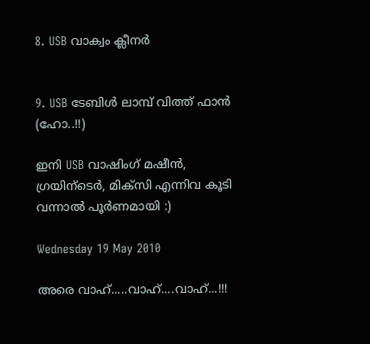8. USB വാക്വം ക്ലീനര്‍


9. USB ടേബിള്‍ ലാമ്പ് വിത്ത്‌ ഫാന്‍ (ഹോ..!!)

ഇനി USB വാഷിംഗ്‌ മഷീന്‍, ഗ്രയിന്ടെര്‍, മിക്സി എന്നിവ കൂടി വന്നാല്‍ പൂര്‍ണമായി :)

Wednesday 19 May 2010

അരെ വാഹ്.....വാഹ്....വാഹ്...!!!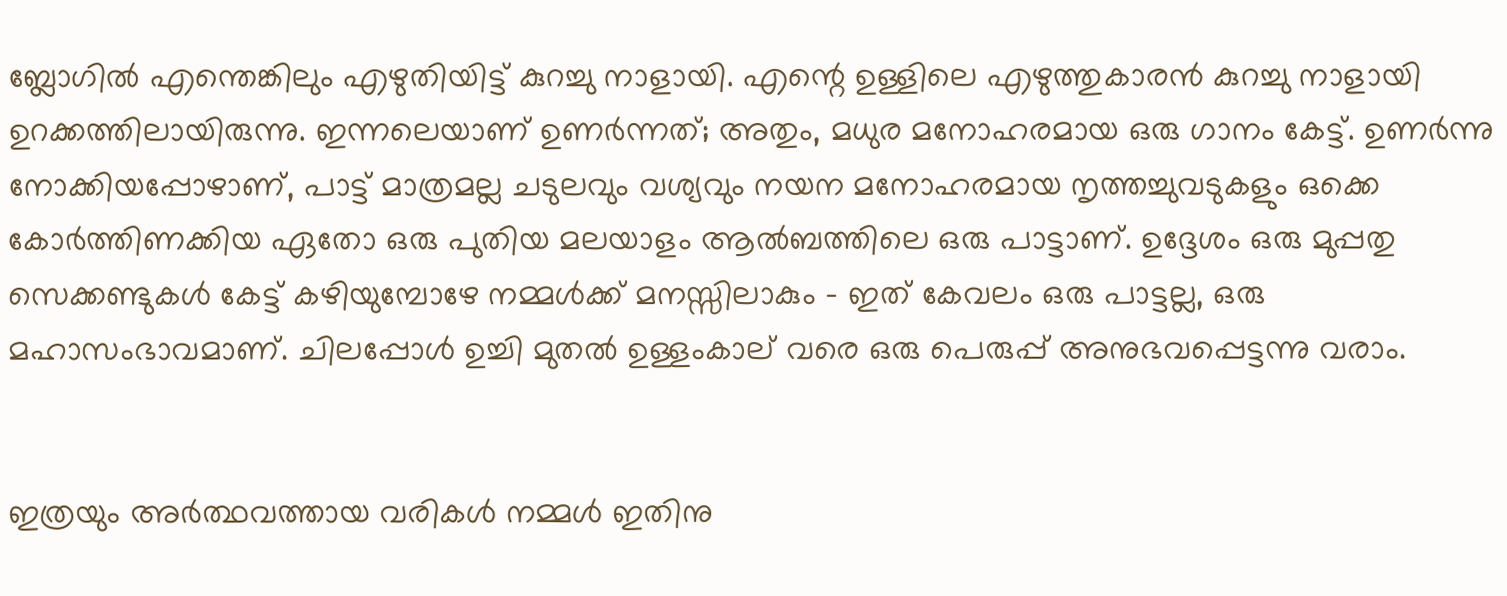ബ്ലോഗില്‍ എന്തെങ്കിലും എഴുതിയിട്ട് കുറച്ചു നാളായി. എന്റെ ഉള്ളിലെ എഴുത്തുകാരന്‍ കുറച്ചു നാളായി ഉറക്കത്തിലായിരുന്നു. ഇന്നലെയാണ് ഉണര്‍ന്നത്; അതും, മധുര മനോഹരമായ ഒരു ഗാനം കേട്ട്. ഉണര്‍ന്നു നോക്കിയപ്പോഴാണ്, പാട്ട് മാത്രമല്ല ചടുലവും വശ്യവും നയന മനോഹരമായ നൃത്തച്ചുവടുകളും ഒക്കെ കോര്‍ത്തിണക്കിയ ഏതോ ഒരു പുതിയ മലയാളം ആല്‍ബത്തിലെ ഒരു പാട്ടാണ്. ഉദ്ദേശം ഒരു മുപ്പതു സെക്കണ്ടുകള്‍ കേട്ട് കഴിയുമ്പോഴേ നമ്മള്‍ക്ക് മനസ്സിലാകും - ഇത് കേവലം ഒരു പാട്ടല്ല, ഒരു മഹാസംഭാവമാണ്. ചിലപ്പോള്‍ ഉച്ചി മുതല്‍ ഉള്ളംകാല് വരെ ഒരു പെരുപ്പ്‌ അനുഭവപ്പെട്ടന്നു വരാം.


ഇത്രയും അര്‍ത്ഥവത്തായ വരികള്‍ നമ്മള്‍ ഇതിനു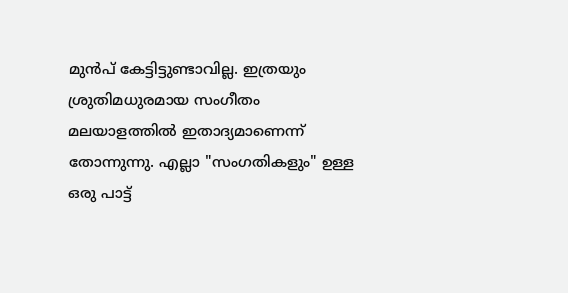മുന്‍പ് കേട്ടിട്ടുണ്ടാവില്ല. ഇത്രയും ശ്രുതിമധുരമായ സംഗീതം മലയാളത്തില്‍ ഇതാദ്യമാണെന്ന് തോന്നുന്നു. എല്ലാ "സംഗതികളും" ഉള്ള ഒരു പാട്ട്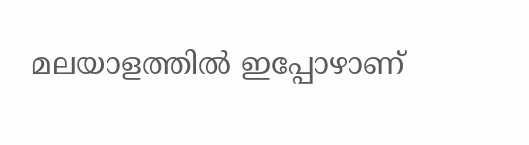മലയാളത്തില്‍ ഇപ്പോഴാണ്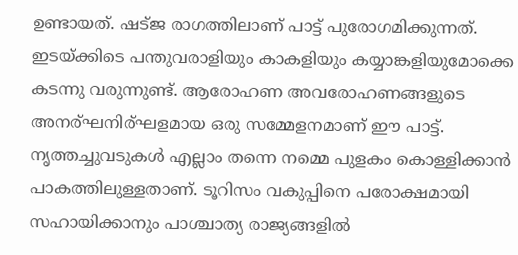ഉണ്ടായത്. ഷട്ജ രാഗത്തിലാണ് പാട്ട് പുരോഗമിക്കുന്നത്. ഇടയ്ക്കിടെ പന്തുവരാളിയും കാകളിയും കയ്യാങ്കളിയുമോക്കെ കടന്നു വരുന്നുണ്ട്. ആരോഹണ അവരോഹണങ്ങളുടെ അനര്ഘനിര്ഘളമായ ഒരു സമ്മേളനമാണ്‌ ഈ പാട്ട്.
നൃത്തച്ചുവടുകള്‍ എല്ലാം തന്നെ നമ്മെ പുളകം കൊള്ളിക്കാന്‍ പാകത്തിലുള്ളതാണ്. ടൂറിസം വകുപ്പിനെ പരോക്ഷമായി സഹായിക്കാനും പാശ്ചാത്യ രാജ്യങ്ങളില്‍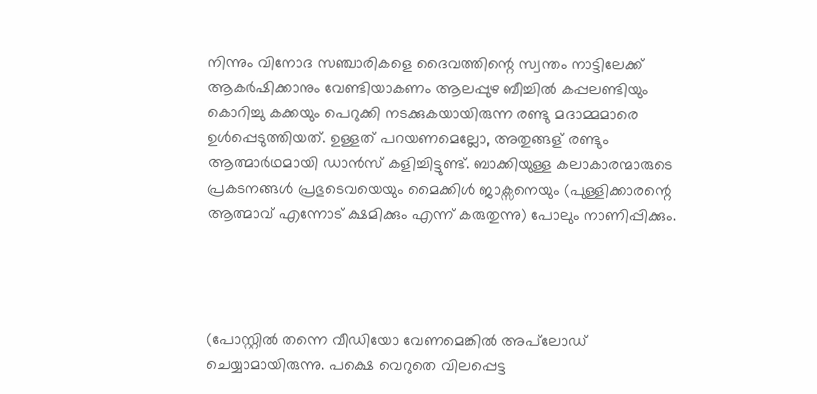നിന്നും വിനോദ സഞ്ചാരികളെ ദൈവത്തിന്റെ സ്വന്തം നാട്ടിലേക്ക് ആകര്‍ഷിക്കാനും വേണ്ടിയാകണം ആലപ്പുഴ ബീച്ചില്‍ കപ്പലണ്ടിയും കൊറിച്ചു കക്കയും പെറുക്കി നടക്കുകയായിരുന്ന രണ്ടു മദാമ്മമാരെ ഉള്‍പ്പെടുത്തിയത്. ഉള്ളത് പറയണമെല്ലോ, അതുങ്ങള് രണ്ടും ആത്മാര്‍ഥമായി ഡാന്‍സ് കളിച്ചിട്ടുണ്ട്. ബാക്കിയുള്ള കലാകാരന്മാരുടെ പ്രകടനങ്ങള്‍ പ്രഭുടെവയെയും മൈക്കിള്‍ ജാക്സനെയും (പുള്ളിക്കാരന്റെ ആത്മാവ് എന്നോട് ക്ഷമിക്കും എന്ന് കരുതുന്നു) പോലും നാണിപ്പിക്കും.




(പോസ്റ്റില്‍ തന്നെ വീഡിയോ വേണമെങ്കില്‍ അപ്‌ലോഡ്‌ ചെയ്യാമായിരുന്നു. പക്ഷെ വെറുതെ വിലപ്പെട്ട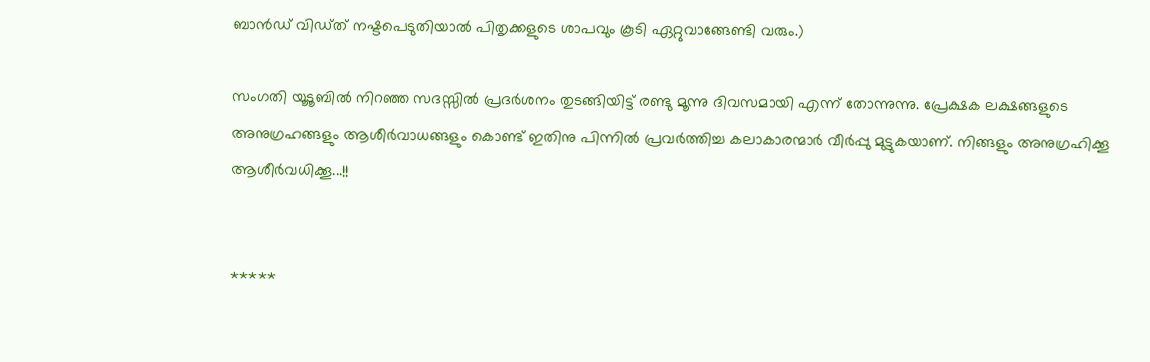ബാന്‍ഡ് വിഡ്ത് നഷ്ടപെടുതിയാല്‍ പിതൃക്കളുടെ ശാപവും കൂടി ഏറ്റുവാങ്ങേണ്ടി വരും.)

സംഗതി യൂടൂബില്‍ നിറഞ്ഞ സദസ്സില്‍ പ്രദര്‍ശനം തുടങ്ങിയിട്ട് രണ്ടു മൂന്നു ദിവസമായി എന്ന് തോന്നുന്നു. പ്രേക്ഷക ലക്ഷങ്ങളുടെ അനുഗ്രഹങ്ങളും ആശീര്‍വാധങ്ങളും കൊണ്ട് ഇതിനു പിന്നില്‍ പ്രവര്‍ത്തിച്ച കലാകാരന്മാര്‍ വീര്‍പ്പു മുട്ടുകയാണ്. നിങ്ങളും അനുഗ്രഹിക്കൂ ആശീര്‍വധിക്കൂ...!!


*****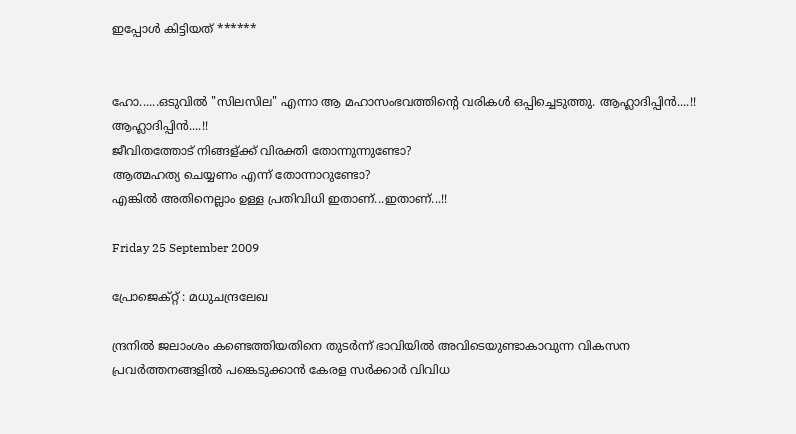ഇപ്പോള്‍ കിട്ടിയത് ******


ഹോ......ഒടുവില്‍ "സിലസില" എന്നാ ആ മഹാസംഭവത്തിന്റെ വരികള്‍ ഒപ്പിച്ചെടുത്തു. ആഹ്ലാദിപ്പിന്‍....!! ആഹ്ലാദിപ്പിന്‍....!!
ജീവിതത്തോട് നിങ്ങള്ക്ക് വിരക്തി തോന്നുന്നുണ്ടോ?
ആത്മഹത്യ ചെയ്യണം എന്ന് തോന്നാറുണ്ടോ?
എങ്കില്‍ അതിനെല്ലാം ഉള്ള പ്രതിവിധി ഇതാണ്...ഇതാണ്...!!

Friday 25 September 2009

പ്രോജെക്റ്റ്‌ : മധുചന്ദ്രലേഖ

ന്ദ്രനില്‍ ജലാംശം കണ്ടെത്തിയതിനെ തുടര്‍ന്ന് ഭാവിയില്‍ അവിടെയുണ്ടാകാവുന്ന വികസന പ്രവര്‍ത്തനങ്ങളില്‍ പങ്കെടുക്കാന്‍ കേരള സര്‍ക്കാര്‍ വിവിധ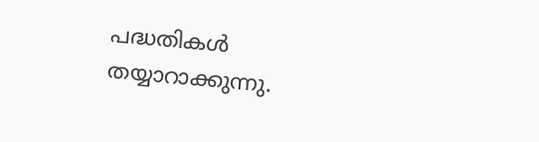പദ്ധതികള്‍ തയ്യാറാക്കുന്നു.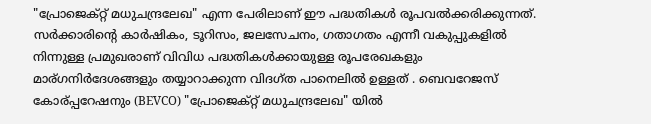"പ്രോജെക്റ്റ്‌ മധുചന്ദ്രലേഖ" എന്ന പേരിലാണ് ഈ പദ്ധതികള്‍ രൂപവല്‍ക്കരിക്കുന്നത്. സര്‍ക്കാരിന്റെ കാര്‍ഷികം, ടൂറിസം, ജലസേചനം, ഗതാഗതം എന്നീ വകുപ്പുകളില്‍ നിന്നുള്ള പ്രമുഖരാണ് വിവിധ പദ്ധതികള്‍ക്കായുള്ള രൂപരേഖകളും മാര്ഗനിര്‍ദേശങ്ങളും തയ്യാറാക്കുന്ന വിദഗ്ത പാനെലില്‍ ഉള്ളത് . ബെവറേജസ് കോര്പ്പറേഷനും (BEVCO) "പ്രോജെക്റ്റ്‌ മധുചന്ദ്രലേഖ" യില്‍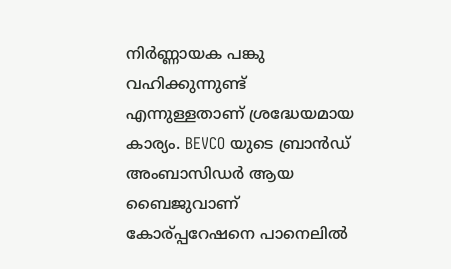നിര്‍ണ്ണായക പങ്കു വഹിക്കുന്നുണ്ട് എന്നുള്ളതാണ് ശ്രദ്ധേയമായ കാര്യം. BEVCO യുടെ ബ്രാന്‍ഡ്‌ അംബാസിഡര്‍ ആയ ബൈജുവാണ് കോര്പ്പറേഷനെ പാനെലില്‍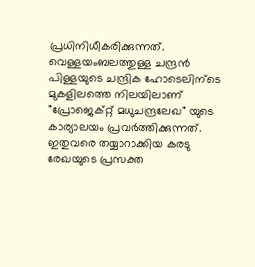പ്രധിനിധീകരിക്കുന്നത്. വെള്ളയംബലത്തുള്ള ചന്ദ്രന്‍ പിള്ളയുടെ ചന്ദ്രിക ഹോടെലിന്ടെ മുകളിലത്തെ നിലയിലാണ് "പ്രോജെക്റ്റ്‌ മധുചന്ദ്രലേഖ" യുടെ കാര്യാലയം പ്രവര്‍ത്തിക്കുന്നത്. ഇതുവരെ തയ്യാറാക്കിയ കരടു രേഖയുടെ പ്രസക്ത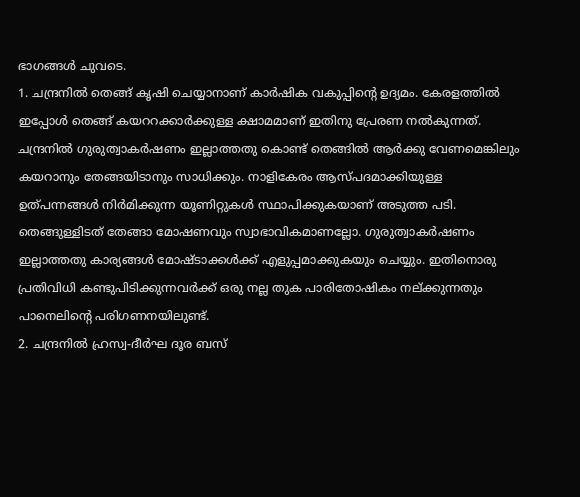ഭാഗങ്ങള്‍ ചുവടെ.
1. ചന്ദ്രനില്‍ തെങ്ങ് കൃഷി ചെയ്യാനാണ് കാര്‍ഷിക വകുപ്പിന്റെ ഉദ്യമം. കേരളത്തില്‍ ഇപ്പോള്‍ തെങ്ങ് കയററക്കാര്‍ക്കുള്ള ക്ഷാമമാണ് ഇതിനു പ്രേരണ നല്‍കുന്നത്. ചന്ദ്രനില്‍ ഗുരുത്വാകര്‍ഷണം ഇല്ലാത്തതു കൊണ്ട് തെങ്ങില്‍ ആര്‍ക്കു വേണമെങ്കിലും കയറാനും തേങ്ങയിടാനും സാധിക്കും. നാളികേരം ആസ്പദമാക്കിയുള്ള ഉത്പന്നങ്ങള്‍ നിര്‍മിക്കുന്ന യൂണിറ്റുകള്‍ സ്ഥാപിക്കുകയാണ് അടുത്ത പടി. തെങ്ങുള്ളിടത് തേങ്ങാ മോഷണവും സ്വാഭാവികമാണല്ലോ. ഗുരുത്വാകര്‍ഷണം ഇല്ലാത്തതു കാര്യങ്ങള്‍ മോഷ്ടാക്കള്‍ക്ക്‌ എളുപ്പമാക്കുകയും ചെയ്യും. ഇതിനൊരു പ്രതിവിധി കണ്ടുപിടിക്കുന്നവര്‍ക്ക് ഒരു നല്ല തുക പാരിതോഷികം നല്ക്കുന്നതും പാനെലിന്റെ പരിഗണനയിലുണ്ട്.
2. ചന്ദ്രനില്‍ ഹ്രസ്വ-ദീര്‍ഘ ദൂര ബസ്‌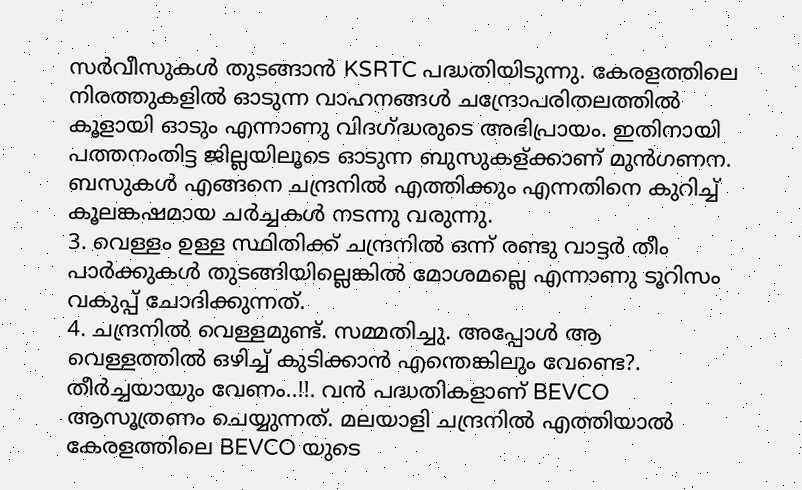സര്‍വീസുകള്‍ തുടങ്ങാന്‍ KSRTC പദ്ധതിയിടുന്നു. കേരളത്തിലെ നിരത്തുകളില്‍ ഓടുന്ന വാഹനങ്ങള്‍ ചന്ദ്രോപരിതലത്തില്‍ കൂളായി ഓടും എന്നാണു വിദഗ്ദ്ധരുടെ അഭിപ്രായം. ഇതിനായി പത്തനംതിട്ട ജില്ലയിലൂടെ ഓടുന്ന ബുസുകള്ക്കാണ് മുന്‍ഗണന. ബസുകള്‍ എങ്ങനെ ചന്ദ്രനില്‍ എത്തിക്കും എന്നതിനെ കുറിച്ച് കൂലങ്കഷമായ ചര്‍ച്ചകള്‍ നടന്നു വരുന്നു.
3. വെള്ളം ഉള്ള സ്ഥിതിക്ക് ചന്ദ്രനില്‍ ഒന്ന് രണ്ടു വാട്ടര്‍ തീം പാര്‍ക്കുകള്‍ തുടങ്ങിയില്ലെങ്കില്‍ മോശമല്ലെ എന്നാണു ടൂറിസം വകുപ്പ് ചോദിക്കുന്നത്.
4. ചന്ദ്രനില്‍ വെള്ളമുണ്ട്. സമ്മതിച്ചു. അപ്പോള്‍ ആ വെള്ളത്തില്‍ ഒഴിച്ച് കുടിക്കാന്‍ എന്തെങ്കിലും വേണ്ടെ?. തീര്‍ച്ചയായും വേണം..!!. വന്‍ പദ്ധതികളാണ് BEVCO ആസൂത്രണം ചെയ്യുന്നത്. മലയാളി ചന്ദ്രനില്‍ എത്തിയാല്‍ കേരളത്തിലെ BEVCO യുടെ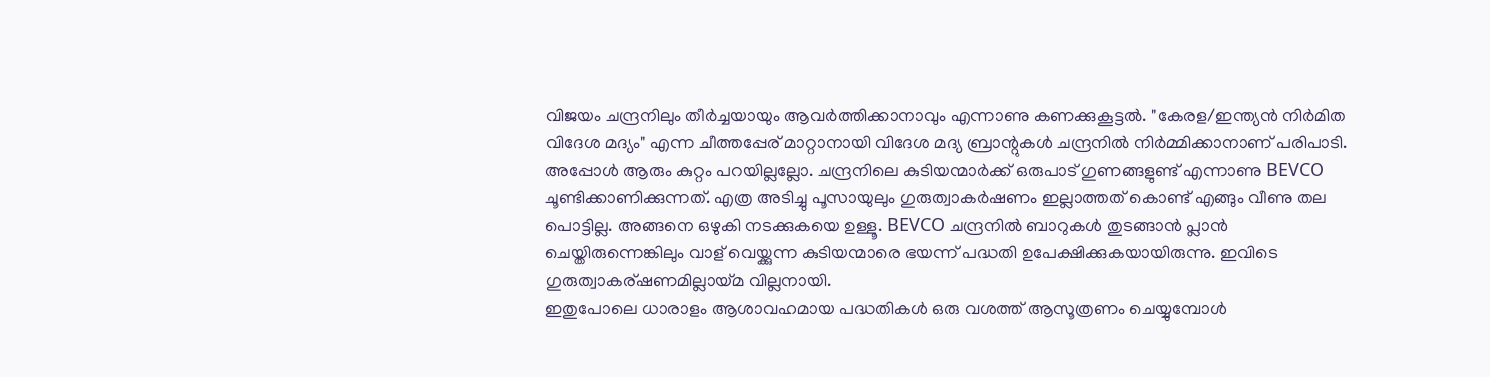വിജയം ചന്ദ്രനിലും തീര്‍ച്ചയായും ആവര്‍ത്തിക്കാനാവും എന്നാണു കണക്കുകൂട്ടല്‍. "കേരള/ഇന്ത്യന്‍ നിര്‍മിത വിദേശ മദ്യം" എന്ന ചീത്തപ്പേര് മാറ്റാനായി വിദേശ മദ്യ ബ്രാന്റുകള്‍ ചന്ദ്രനില്‍ നിര്‍മ്മിക്കാനാണ് പരിപാടി. അപ്പോള്‍ ആരും കുറ്റം പറയില്ലല്ലോ. ചന്ദ്രനിലെ കുടിയന്മാര്‍ക്ക് ഒരുപാട് ഗുണങ്ങളുണ്ട് എന്നാണു BEVCO ചൂണ്ടിക്കാണിക്കുന്നത്. എത്ര അടിച്ചു പൂസായുലും ഗുരുത്വാകര്‍ഷണം ഇല്ലാത്തത് കൊണ്ട് എങ്ങും വീണു തല പൊട്ടില്ല. അങ്ങനെ ഒഴുകി നടക്കുകയെ ഉള്ളൂ. BEVCO ചന്ദ്രനില്‍ ബാറുകള്‍ തുടങ്ങാന്‍ പ്ലാന്‍ ചെയ്തിരുന്നെങ്കിലും വാള് വെയ്ക്കുന്ന കുടിയന്മാരെ ഭയന്ന് പദ്ധതി ഉപേക്ഷിക്കുകയായിരുന്നു. ഇവിടെ ഗുരുത്വാകര്ഷണമില്ലായ്മ വില്ലനായി.
ഇതുപോലെ ധാരാളം ആശാവഹമായ പദ്ധതികള്‍ ഒരു വശത്ത് ആസൂത്രണം ചെയ്യുമ്പോള്‍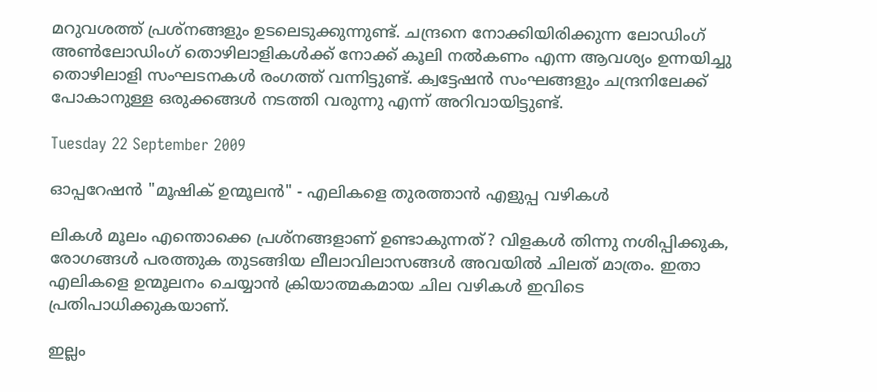മറുവശത്ത് പ്രശ്നങ്ങളും ഉടലെടുക്കുന്നുണ്ട്. ചന്ദ്രനെ നോക്കിയിരിക്കുന്ന ലോഡിംഗ് അണ്‍ലോഡിംഗ് തൊഴിലാളികള്‍ക്ക്‌ നോക്ക് കൂലി നല്‍കണം എന്ന ആവശ്യം ഉന്നയിച്ചു തൊഴിലാളി സംഘടനകള്‍ രംഗത്ത് വന്നിട്ടുണ്ട്. ക്വട്ടേഷന്‍ സംഘങ്ങളും ചന്ദ്രനിലേക്ക് പോകാനുള്ള ഒരുക്കങ്ങള്‍ നടത്തി വരുന്നു എന്ന് അറിവായിട്ടുണ്ട്.

Tuesday 22 September 2009

ഓപ്പറേഷന്‍ "മൂഷിക്‌ ഉന്മൂലന്‍" - എലികളെ തുരത്താന്‍ എളുപ്പ വഴികള്‍

ലികള്‍ മൂലം എന്തൊക്കെ പ്രശ്നങ്ങളാണ് ഉണ്ടാകുന്നത്? വിളകള്‍ തിന്നു നശിപ്പിക്കുക, രോഗങ്ങള്‍ പരത്തുക തുടങ്ങിയ ലീലാവിലാസങ്ങള്‍ അവയില്‍ ചിലത് മാത്രം. ഇതാ എലികളെ ഉന്മൂലനം ചെയ്യാന്‍ ക്രിയാത്മകമായ ചില വഴികള്‍ ഇവിടെ പ്രതിപാധിക്കുകയാണ്.

ഇല്ലം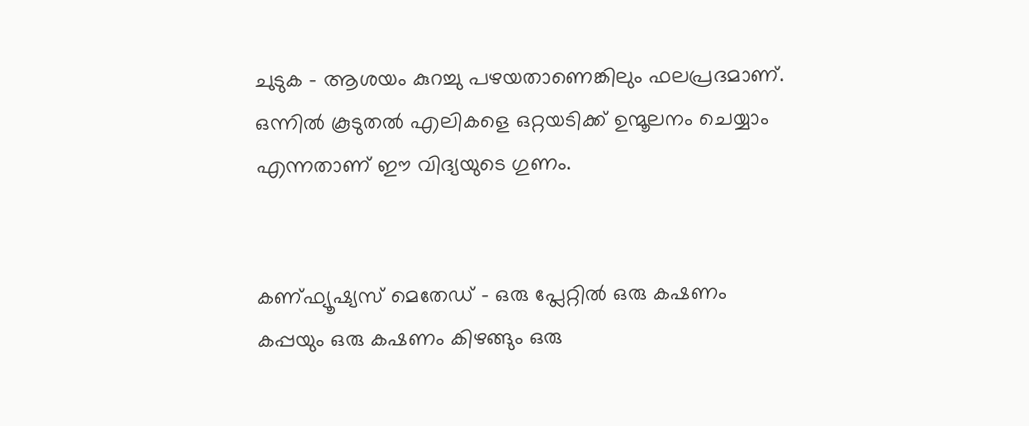ചുടുക - ആശയം കുറച്ചു പഴയതാണെങ്കിലും ഫലപ്രദമാണ്. ഒന്നില്‍ കൂടുതല്‍ എലികളെ ഒറ്റയടിക്ക് ഉന്മൂലനം ചെയ്യാം എന്നതാണ് ഈ വിദ്യയുടെ ഗുണം.


കണ്ഫ്യൂഷ്യസ് മെതേഡ്‌ - ഒരു പ്ലേറ്റില്‍ ഒരു കഷണം കപ്പയും ഒരു കഷണം കിഴങ്ങും ഒരു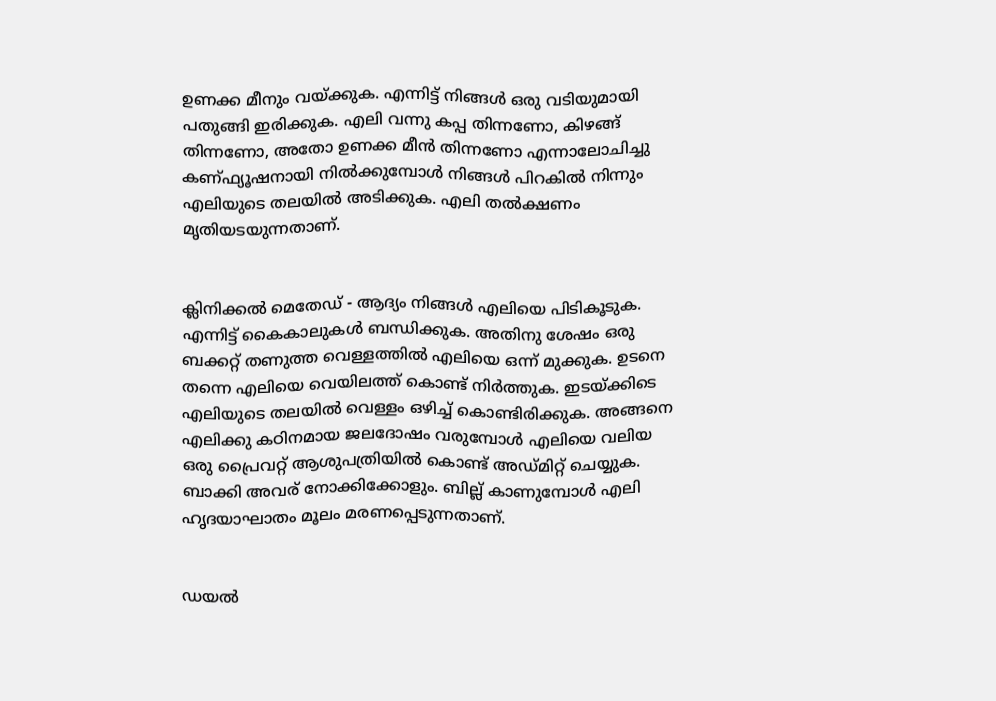ഉണക്ക മീനും വയ്ക്കുക. എന്നിട്ട് നിങ്ങള്‍ ഒരു വടിയുമായി പതുങ്ങി ഇരിക്കുക. എലി വന്നു കപ്പ തിന്നണോ, കിഴങ്ങ് തിന്നണോ, അതോ ഉണക്ക മീന്‍ തിന്നണോ എന്നാലോചിച്ചു കണ്ഫ്യൂഷനായി നില്‍ക്കുമ്പോള്‍ നിങ്ങള്‍ പിറകില്‍ നിന്നും എലിയുടെ തലയില്‍ അടിക്കുക. എലി തല്‍ക്ഷണം മൃതിയടയുന്നതാണ്.


ക്ലിനിക്കല്‍ മെതേഡ്‌ - ആദ്യം നിങ്ങള്‍ എലിയെ പിടികൂടുക. എന്നിട്ട് കൈകാലുകള്‍ ബന്ധിക്കുക. അതിനു ശേഷം ഒരു ബക്കറ്റ്‌ തണുത്ത വെള്ളത്തില്‍ എലിയെ ഒന്ന് മുക്കുക. ഉടനെ തന്നെ എലിയെ വെയിലത്ത്‌ കൊണ്ട് നിര്‍ത്തുക. ഇടയ്ക്കിടെ എലിയുടെ തലയില്‍ വെള്ളം ഒഴിച്ച് കൊണ്ടിരിക്കുക. അങ്ങനെ എലിക്കു കഠിനമായ ജലദോഷം വരുമ്പോള്‍ എലിയെ വലിയ ഒരു പ്രൈവറ്റ് ആശുപത്രിയില്‍ കൊണ്ട് അഡ്മിറ്റ്‌ ചെയ്യുക. ബാക്കി അവര് നോക്കിക്കോളും. ബില്ല് കാണുമ്പോള്‍ എലി ഹൃദയാഘാതം മൂലം മരണപ്പെടുന്നതാണ്.


ഡയല്‍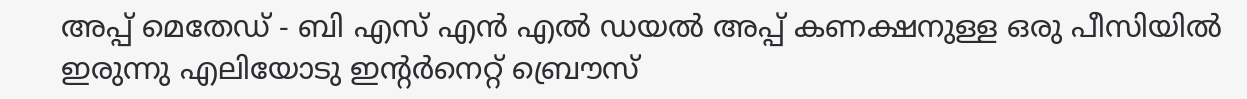അപ്പ്‌ മെതേഡ്‌ - ബി എസ് എന്‍ എല്‍ ഡയല്‍ അപ്പ്‌ കണക്ഷനുള്ള ഒരു പീസിയില്‍ ഇരുന്നു എലിയോടു ഇന്റര്‍നെറ്റ്‌ ബ്രൌസ്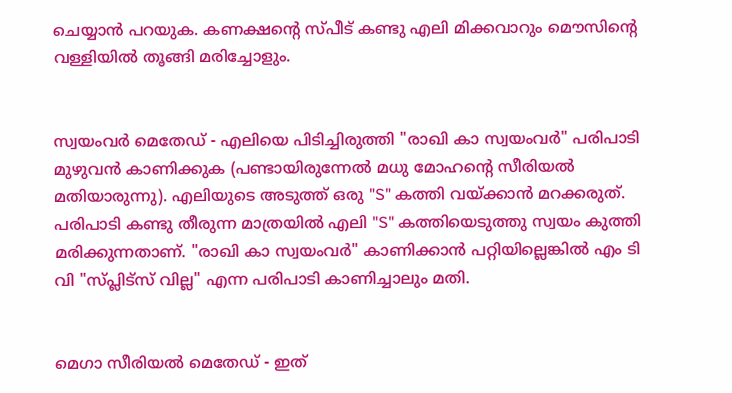ചെയ്യാന്‍ പറയുക. കണക്ഷന്റെ സ്പീട് കണ്ടു എലി മിക്കവാറും മൌസിന്റെ വള്ളിയില്‍ തൂങ്ങി മരിച്ചോളും.


സ്വയംവര്‍ മെതേഡ്‌ - എലിയെ പിടിച്ചിരുത്തി "രാഖി കാ സ്വയംവര്‍" പരിപാടി മുഴുവന്‍ കാണിക്കുക (പണ്ടായിരുന്നേല്‍ മധു മോഹന്റെ സീരിയല്‍ മതിയാരുന്നു). എലിയുടെ അടുത്ത് ഒരു "S" കത്തി വയ്ക്കാന്‍ മറക്കരുത്. പരിപാടി കണ്ടു തീരുന്ന മാത്രയില്‍ എലി "S" കത്തിയെടുത്തു സ്വയം കുത്തി മരിക്കുന്നതാണ്. "രാഖി കാ സ്വയംവര്‍" കാണിക്കാന്‍ പറ്റിയില്ലെങ്കില്‍ എം ടി വി "സ്പ്ലിട്സ് വില്ല" എന്ന പരിപാടി കാണിച്ചാലും മതി.


മെഗാ സീരിയല്‍ മെതേഡ്‌ - ഇത്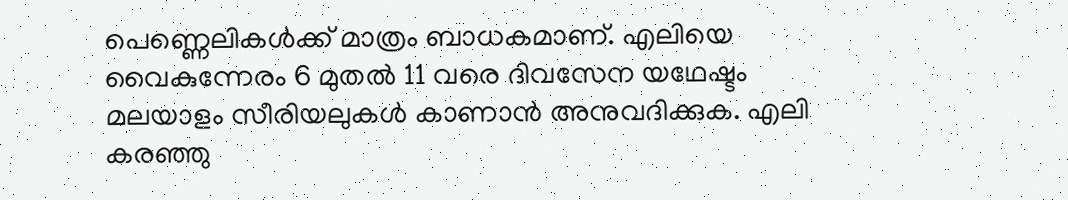പെണ്ണെലികള്‍ക്ക് മാത്രം ബാധകമാണ്. എലിയെ വൈകുന്നേരം 6 മുതല്‍ 11 വരെ ദിവസേന യഥേഷ്ടം മലയാളം സീരിയലുകള്‍ കാണാന്‍ അനുവദിക്കുക. എലി കരഞ്ഞു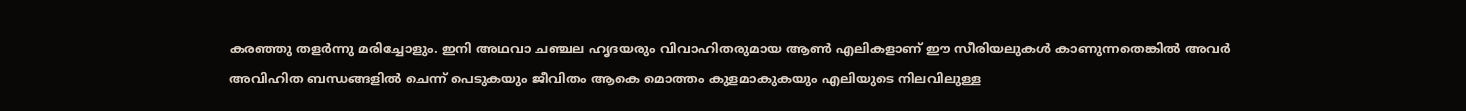കരഞ്ഞു തളര്‍ന്നു മരിച്ചോളും. ഇനി അഥവാ ചഞ്ചല ഹൃദയരും വിവാഹിതരുമായ ആണ്‍ എലികളാണ് ഈ സീരിയലുകള്‍ കാണുന്നതെങ്കില്‍ അവര്‍ അവിഹിത ബന്ധങ്ങളില്‍ ചെന്ന് പെടുകയും ജീവിതം ആകെ മൊത്തം കുളമാകുകയും എലിയുടെ നിലവിലുള്ള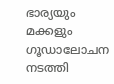ഭാര്യയും മക്കളും ഗൂഡാലോചന നടത്തി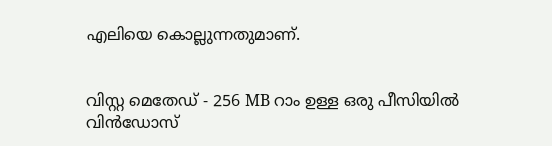എലിയെ കൊല്ലുന്നതുമാണ്.


വിസ്റ്റ മെതേഡ്‌ - 256 MB റാം ഉള്ള ഒരു പീസിയില്‍ വിന്‍ഡോസ്‌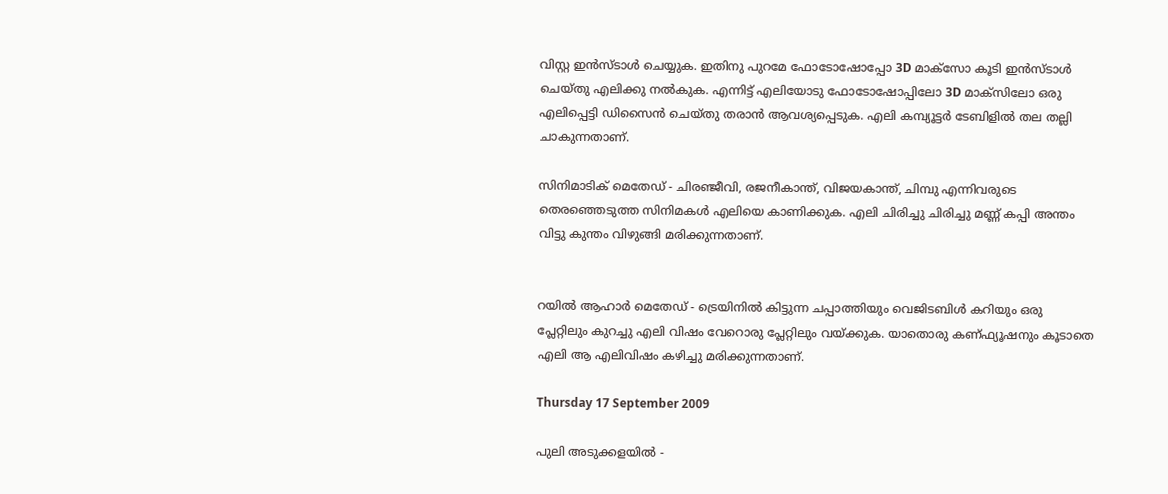വിസ്റ്റ ഇന്‍സ്ടാള്‍ ചെയ്യുക. ഇതിനു പുറമേ ഫോടോഷോപ്പോ 3D മാക്സോ കൂടി ഇന്‍സ്ടാള്‍ ചെയ്തു എലിക്കു നല്‍കുക. എന്നിട്ട് എലിയോടു ഫോടോഷോപ്പിലോ 3D മാക്സിലോ ഒരു എലിപ്പെട്ടി ഡിസൈന്‍ ചെയ്തു തരാന്‍ ആവശ്യപ്പെടുക. എലി കമ്പ്യൂട്ടര്‍ ടേബിളില്‍ തല തല്ലി ചാകുന്നതാണ്.

സിനിമാടിക്‌ മെതേഡ്‌ - ചിരഞ്ജീവി, രജനീകാന്ത്‌, വിജയകാന്ത്, ചിമ്പു എന്നിവരുടെ തെരഞ്ഞെടുത്ത സിനിമകള്‍ എലിയെ കാണിക്കുക. എലി ചിരിച്ചു ചിരിച്ചു മണ്ണ് കപ്പി അന്തം വിട്ടു കുന്തം വിഴുങ്ങി മരിക്കുന്നതാണ്.


റയില്‍ ആഹാര്‍ മെതേഡ്‌ - ട്രെയിനില്‍ കിട്ടുന്ന ചപ്പാത്തിയും വെജിടബിള്‍ കറിയും ഒരു പ്ലേറ്റിലും കുറച്ചു എലി വിഷം വേറൊരു പ്ലേറ്റിലും വയ്ക്കുക. യാതൊരു കണ്ഫ്യൂഷനും കൂടാതെ എലി ആ എലിവിഷം കഴിച്ചു മരിക്കുന്നതാണ്.

Thursday 17 September 2009

പുലി അടുക്കളയില്‍ -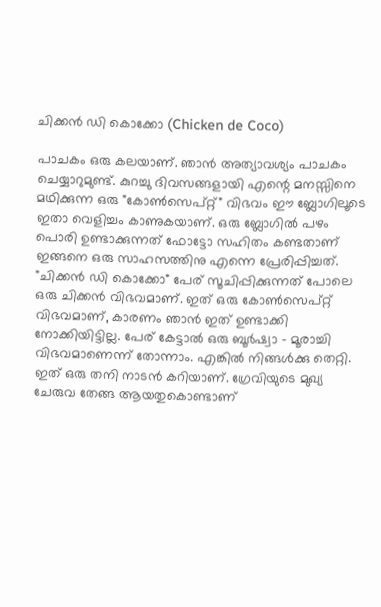ചിക്കന്‍ ഡി കൊക്കോ (Chicken de Coco)

പാചകം ഒരു കലയാണ്‌. ഞാന്‍ അത്യാവശ്യം പാചകം ചെയ്യാറുമുണ്ട്. കുറച്ചു ദിവസങ്ങളായി എന്റെ മനസ്സിനെ മഥിക്കുന്ന ഒരു "കോണ്‍സെപ്റ്റ്" വിഭവം ഈ ബ്ലോഗിലൂടെ ഇതാ വെളിച്ചം കാണുകയാണ്. ഒരു ബ്ലോഗില്‍ പഴം പൊരി ഉണ്ടാക്കുന്നത്‌ ഫോട്ടോ സഹിതം കണ്ടതാണ് ഇങ്ങനെ ഒരു സാഹസത്തിനു എന്നെ പ്രേരിപ്പിച്ചത്.
"ചിക്കന്‍ ഡി കൊക്കോ" പേര് സൂചിപ്പിക്കുന്നത് പോലെ ഒരു ചിക്കന്‍ വിഭവമാണ്. ഇത് ഒരു കോണ്‍സെപ്റ്റ് വിഭവമാണ്, കാരണം ഞാന്‍ ഇത് ഉണ്ടാക്കി നോക്കിയിട്ടില്ല. പേര് കേട്ടാല്‍ ഒരു ബൂര്‍ഷ്വാ - മൂരാച്ചി വിഭവമാണെന്ന് തോന്നാം. എങ്കില്‍ നിങ്ങള്‍ക്കു തെറ്റി. ഇത് ഒരു തനി നാടന്‍ കറിയാണ്. ഗ്രേവിയുടെ മുഖ്യ ചേരുവ തേങ്ങ ആയതുകൊണ്ടാണ്‌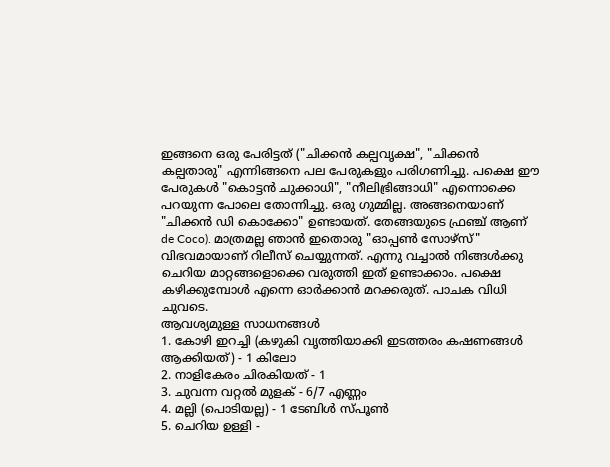ഇങ്ങനെ ഒരു പേരിട്ടത് ("ചിക്കന്‍ കല്പവൃക്ഷ", "ചിക്കന്‍ കല്പതാരു" എന്നിങ്ങനെ പല പേരുകളും പരിഗണിച്ചു. പക്ഷെ ഈ പേരുകള്‍ "കൊട്ടന്‍ ചുക്കാധി", "നീലിഭ്രിങ്ങാധി" എന്നൊക്കെ പറയുന്ന പോലെ തോന്നിച്ചു. ഒരു ഗുമ്മില്ല. അങ്ങനെയാണ് "ചിക്കന്‍ ഡി കൊക്കോ" ഉണ്ടായത്. തേങ്ങയുടെ ഫ്രഞ്ച് ആണ് de Coco). മാത്രമല്ല ഞാന്‍ ഇതൊരു "ഓപ്പണ്‍ സോഴ്സ്" വിഭവമായാണ് റിലീസ് ചെയ്യുന്നത്. എന്നു വച്ചാല്‍ നിങ്ങള്‍ക്കു ചെറിയ മാറ്റങ്ങളൊക്കെ വരുത്തി ഇത് ഉണ്ടാക്കാം. പക്ഷെ കഴിക്കുമ്പോള്‍ എന്നെ ഓര്‍ക്കാന്‍ മറക്കരുത്. പാചക വിധി ചുവടെ.
ആവശ്യമുള്ള സാധനങ്ങള്‍
1. കോഴി ഇറച്ചി (കഴുകി വൃത്തിയാക്കി ഇടത്തരം കഷണങ്ങള്‍ ആക്കിയത്) - 1 കിലോ
2. നാളികേരം ചിരകിയത് - 1
3. ചുവന്ന വറ്റല്‍ മുളക് - 6/7 എണ്ണം
4. മല്ലി (പൊടിയല്ല) - 1 ടേബിള്‍ സ്പൂണ്‍
5. ചെറിയ ഉള്ളി -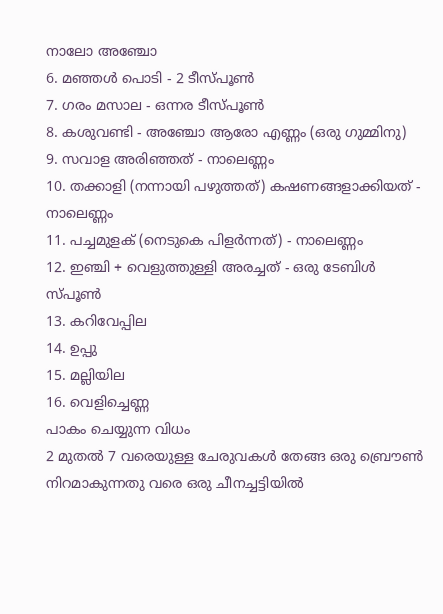നാലോ അഞ്ചോ
6. മഞ്ഞള്‍ പൊടി - 2 ടീസ്പൂണ്‍
7. ഗരം മസാല - ഒന്നര ടീസ്പൂണ്‍
8. കശുവണ്ടി - അഞ്ചോ ആരോ എണ്ണം (ഒരു ഗുമ്മിനു)
9. സവാള അരിഞ്ഞത് - നാലെണ്ണം
10. തക്കാളി (നന്നായി പഴുത്തത്) കഷണങ്ങളാക്കിയത് - നാലെണ്ണം
11. പച്ചമുളക് (നെടുകെ പിളര്‍ന്നത്) - നാലെണ്ണം
12. ഇഞ്ചി + വെളുത്തുള്ളി അരച്ചത് - ഒരു ടേബിള്‍ സ്പൂണ്‍
13. കറിവേപ്പില
14. ഉപ്പു
15. മല്ലിയില
16. വെളിച്ചെണ്ണ
പാകം ചെയ്യുന്ന വിധം
2 മുതല്‍ 7 വരെയുള്ള ചേരുവകള്‍ തേങ്ങ ഒരു ബ്രൌണ്‍ നിറമാകുന്നതു വരെ ഒരു ചീനച്ചട്ടിയില്‍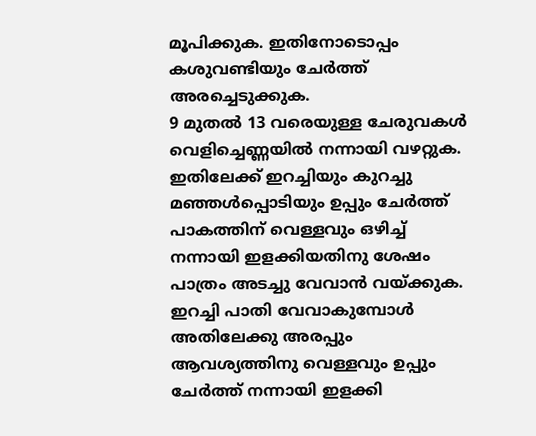മൂപിക്കുക. ഇതിനോടൊപ്പം കശുവണ്ടിയും ചേര്‍ത്ത് അരച്ചെടുക്കുക.
9 മുതല്‍ 13 വരെയുള്ള ചേരുവകള്‍ വെളിച്ചെണ്ണയില്‍ നന്നായി വഴറ്റുക.
ഇതിലേക്ക് ഇറച്ചിയും കുറച്ചു മഞ്ഞള്‍പ്പൊടിയും ഉപ്പും ചേര്‍ത്ത് പാകത്തിന് വെള്ളവും ഒഴിച്ച് നന്നായി ഇളക്കിയതിനു ശേഷം പാത്രം അടച്ചു വേവാന്‍ വയ്ക്കുക.
ഇറച്ചി പാതി വേവാകുമ്പോള്‍ അതിലേക്കു അരപ്പും ആവശ്യത്തിനു വെള്ളവും ഉപ്പും ചേര്‍ത്ത് നന്നായി ഇളക്കി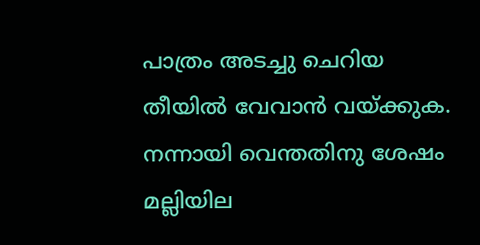പാത്രം അടച്ചു ചെറിയ തീയില്‍ വേവാന്‍ വയ്ക്കുക.
നന്നായി വെന്തതിനു ശേഷം മല്ലിയില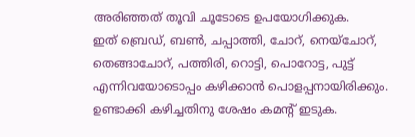അരിഞ്ഞത് തൂവി ചൂടോടെ ഉപയോഗിക്കുക.
ഇത് ബ്രെഡ്‌, ബണ്‍, ചപ്പാത്തി, ചോറ്, നെയ്ചോറ്, തെങ്ങാചോറ്, പത്തിരി, റൊട്ടി, പൊറോട്ട, പുട്ട് എന്നിവയോടൊപ്പം കഴിക്കാന്‍ പൊളപ്പനായിരിക്കും.
ഉണ്ടാക്കി കഴിച്ചതിനു ശേഷം കമന്റ്‌ ഇടുക.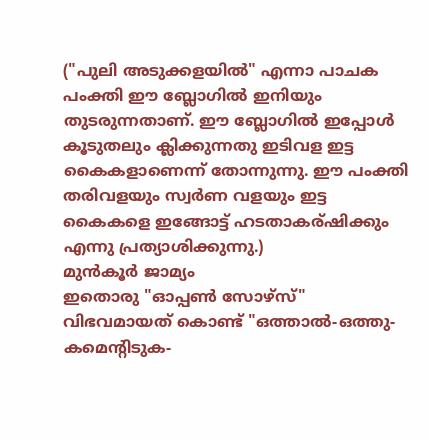("പുലി അടുക്കളയില്‍" എന്നാ പാചക പംക്തി ഈ ബ്ലോഗില്‍ ഇനിയും തുടരുന്നതാണ്. ഈ ബ്ലോഗില്‍ ഇപ്പോള്‍ കൂടുതലും ക്ലിക്കുന്നതു ഇടിവള ഇട്ട കൈകളാണെന്ന് തോന്നുന്നു. ഈ പംക്തി തരിവളയും സ്വര്‍ണ വളയും ഇട്ട കൈകളെ ഇങ്ങോട്ട് ഹടതാകര്ഷിക്കും എന്നു പ്രത്യാശിക്കുന്നു.)
മുന്‍‌കൂര്‍ ജാമ്യം
ഇതൊരു "ഓപ്പണ്‍ സോഴ്സ്" വിഭവമായത് കൊണ്ട് "ഒത്താല്‍-ഒത്തു-കമെന്റിടുക-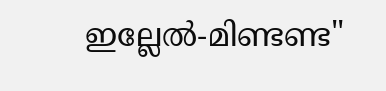ഇല്ലേല്‍-മിണ്ടണ്ട"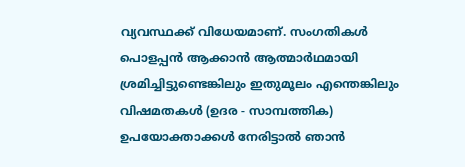വ്യവസ്ഥക്ക് വിധേയമാണ്. സംഗതികള്‍ പൊളപ്പന്‍ ആക്കാന്‍ ആത്മാര്‍ഥമായി ശ്രമിച്ചിട്ടുണ്ടെങ്കിലും ഇതുമൂലം എന്തെങ്കിലും വിഷമതകള്‍ (ഉദര - സാമ്പത്തിക) ഉപയോക്താക്കള്‍ നേരിട്ടാല്‍ ഞാന്‍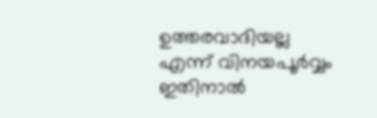ഉത്തരവാദിയല്ല എന്ന് വിനയപൂര്‍വ്വം ഇതിനാല്‍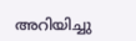അറിയിച്ചു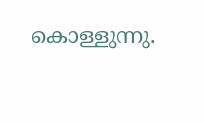കൊള്ളുന്നു.